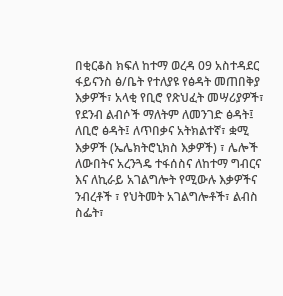በቂርቆስ ክፍለ ከተማ ወረዳ 09 አስተዳደር ፋይናንስ ፅ/ቤት የተለያዩ የፅዳት መጠበቅያ እቃዎች፣ አላቂ የቢሮ የጽህፈት መሣሪያዎች፣ የደንብ ልብሶች ማለትም ለመንገድ ፅዳት፤ ለቢሮ ፅዳት፤ ለጥበቃና አትክልተኛ፣ ቋሚ እቃዎች (ኤሌክትሮኒክስ እቃዎች) ፣ ሌሎች ለውበትና አረንጓዴ ተፋሰስና ለከተማ ግብርና እና ለኪራይ አገልግሎት የሚውሉ እቃዎችና ንብረቶች ፣ የህትመት አገልግሎቶች፣ ልብስ ስፌት፣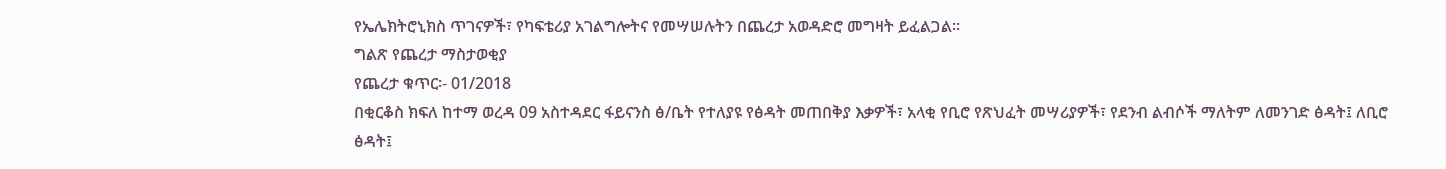የኤሌክትሮኒክስ ጥገናዎች፣ የካፍቴሪያ አገልግሎትና የመሣሠሉትን በጨረታ አወዳድሮ መግዛት ይፈልጋል፡፡
ግልጽ የጨረታ ማስታወቂያ
የጨረታ ቁጥር፡- 01/2018
በቂርቆስ ክፍለ ከተማ ወረዳ 09 አስተዳደር ፋይናንስ ፅ/ቤት የተለያዩ የፅዳት መጠበቅያ እቃዎች፣ አላቂ የቢሮ የጽህፈት መሣሪያዎች፣ የደንብ ልብሶች ማለትም ለመንገድ ፅዳት፤ ለቢሮ ፅዳት፤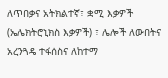ለጥበቃና አትክልተኛ፣ ቋሚ እቃዎች (ኤሌክትሮኒክስ እቃዎች) ፣ ሌሎች ለውበትና አረንጓዴ ተፋሰስና ለከተማ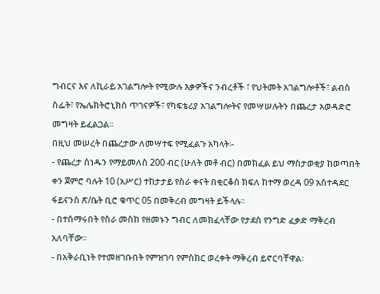ግብርና እና ለኪራይ አገልግሎት የሚውሉ እቃዎችና ንብረቶች ፣ የህትመት አገልግሎቶች፣ ልብስ ስፌት፣ የኤሌክትሮኒክስ ጥገናዎች፣ የካፍቴሪያ አገልግሎትና የመሣሠሉትን በጨረታ አወዳድሮ መግዛት ይፈልጋል፡፡
በዚህ መሠረት በጨረታው ለመሣተፍ የሚፈልጉ አካላት፡-
- የጨረታ ሰነዱን የማይመለስ 200 ብር (ሁለት መቶ ብር) በመክፈል ይህ ማስታወቂያ ከወጣበት ቀን ጀምሮ ባሉት 10 (አሥር) ተከታታይ የስራ ቀናት በቂርቆሰ ክፍለ ከተማ ወረዳ 09 አሰተዳደር ፋይናንስ ጽ/ቤት ቢሮ ቁጥር 05 በመቅረብ መግዛት ይችላሉ፡፡
- በተሰማሩበት የስራ መስክ የዘመኑን ግብር ለመክፈላቸው የታደሰ የንግድ ፈቃድ ማቅረብ አለባቸው፡፡
- በአቅራቢነት የተመዘገቡበት የምዝገባ የምስክር ወረቀት ማቅረብ ይኖርባቸዋል፡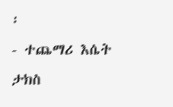፡
- ተጨማሪ እሴት ታክስ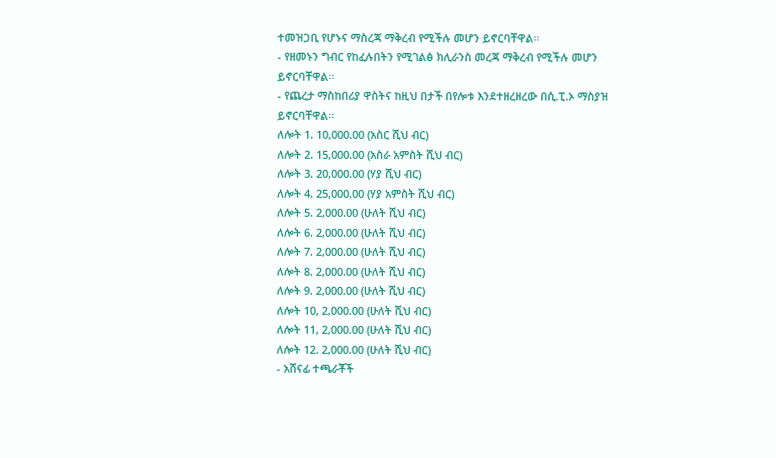ተመዝጋቢ የሆኑና ማስረጃ ማቅረብ የሚችሉ መሆን ይኖርባቸዋል፡፡
- የዘመኑን ግብር የከፈሉበትን የሚገልፅ ክሊራንስ መረጃ ማቅረብ የሚችሉ መሆን ይኖርባቸዋል፡፡
- የጨረታ ማስከበሪያ ዋስትና ከዚህ በታች በየሎቱ እንደተዘረዘረው በሲ.ፒ.ኦ ማስያዝ ይኖርባቸዋል፡፡
ለሎት 1. 10,000.00 (አስር ሺህ ብር)
ለሎት 2. 15,000.00 (አስራ አምስት ሺህ ብር)
ለሎት 3. 20,000.00 (ሃያ ሺህ ብር)
ለሎት 4. 25,000.00 (ሃያ አምስት ሺህ ብር)
ለሎት 5. 2,000.00 (ሁለት ሺህ ብር)
ለሎት 6. 2,000.00 (ሁለት ሺህ ብር)
ለሎት 7. 2,000.00 (ሁለት ሺህ ብር)
ለሎት 8. 2,000.00 (ሁለት ሺህ ብር)
ለሎት 9. 2,000.00 (ሁለት ሺህ ብር)
ለሎት 10, 2,000.00 (ሁለት ሺህ ብር)
ለሎት 11, 2,000.00 (ሁለት ሺህ ብር)
ለሎት 12. 2,000.00 (ሁለት ሺህ ብር)
- አሸናፊ ተጫራቾች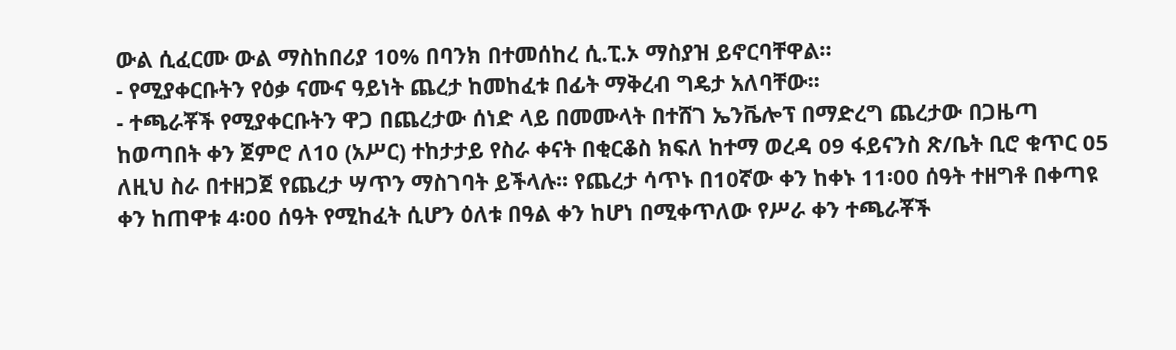ውል ሲፈርሙ ውል ማስከበሪያ 10% በባንክ በተመሰከረ ሲ.ፒ.ኦ ማስያዝ ይኖርባቸዋል።
- የሚያቀርቡትን የዕቃ ናሙና ዓይነት ጨረታ ከመከፈቱ በፊት ማቅረብ ግዴታ አለባቸው፡፡
- ተጫራቾች የሚያቀርቡትን ዋጋ በጨረታው ሰነድ ላይ በመሙላት በተሸገ ኤንቬሎፕ በማድረግ ጨረታው በጋዜጣ ከወጣበት ቀን ጀምሮ ለ10 (አሥር) ተከታታይ የስራ ቀናት በቂርቆስ ክፍለ ከተማ ወረዳ 09 ፋይናንስ ጽ/ቤት ቢሮ ቁጥር 05 ለዚህ ስራ በተዘጋጀ የጨረታ ሣጥን ማስገባት ይችላሉ፡፡ የጨረታ ሳጥኑ በ10ኛው ቀን ከቀኑ 11፡00 ሰዓት ተዘግቶ በቀጣዩ ቀን ከጠዋቱ 4፡00 ሰዓት የሚከፈት ሲሆን ዕለቱ በዓል ቀን ከሆነ በሚቀጥለው የሥራ ቀን ተጫራቾች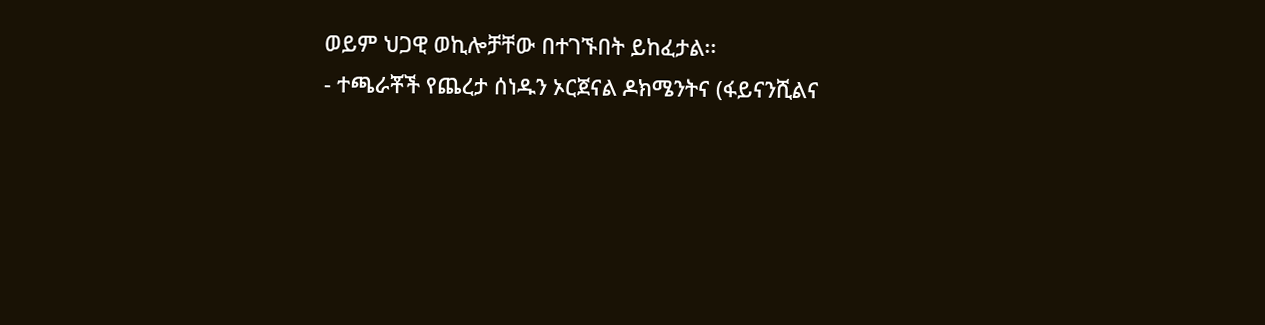ወይም ህጋዊ ወኪሎቻቸው በተገኙበት ይከፈታል፡፡
- ተጫራቾች የጨረታ ሰነዱን ኦርጀናል ዶክሜንትና (ፋይናንሺልና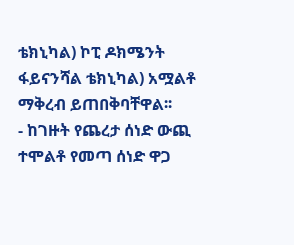ቴክኒካል) ኮፒ ዶክሜንት ፋይናንሻል ቴክኒካል) አሟልቶ ማቅረብ ይጠበቅባቸዋል፡፡
- ከገዙት የጨረታ ሰነድ ውጪ ተሞልቶ የመጣ ሰነድ ዋጋ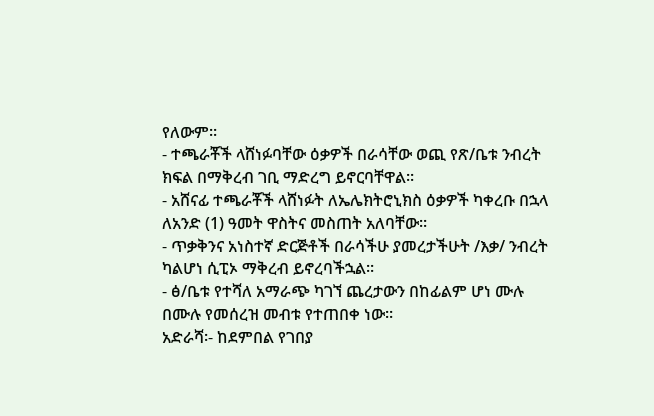የለውም፡፡
- ተጫራቾች ላሸነፉባቸው ዕቃዎች በራሳቸው ወጪ የጽ/ቤቱ ንብረት ክፍል በማቅረብ ገቢ ማድረግ ይኖርባቸዋል፡፡
- አሸናፊ ተጫራቾች ላሸነፉት ለኤሌክትሮኒክስ ዕቃዎች ካቀረቡ በኋላ ለአንድ (1) ዓመት ዋስትና መስጠት አለባቸው፡፡
- ጥቃቅንና አነስተኛ ድርጅቶች በራሳችሁ ያመረታችሁት /እቃ/ ንብረት ካልሆነ ሲፒኦ ማቅረብ ይኖረባችኋል፡፡
- ፅ/ቤቱ የተሻለ አማራጭ ካገኘ ጨረታውን በከፊልም ሆነ ሙሉ በሙሉ የመሰረዝ መብቱ የተጠበቀ ነው።
አድራሻ፡- ከደምበል የገበያ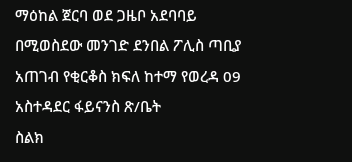ማዕከል ጀርባ ወደ ጋዜቦ አደባባይ በሚወስደው መንገድ ደንበል ፖሊስ ጣቢያ አጠገብ የቂርቆስ ክፍለ ከተማ የወረዳ 09 አስተዳደር ፋይናንስ ጽ/ቤት
ስልክ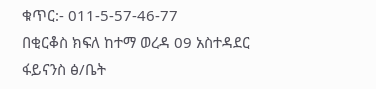ቁጥር:- 011-5-57-46-77
በቂርቆስ ክፍለ ከተማ ወረዳ 09 አስተዳደር ፋይናንስ ፅ/ቤት